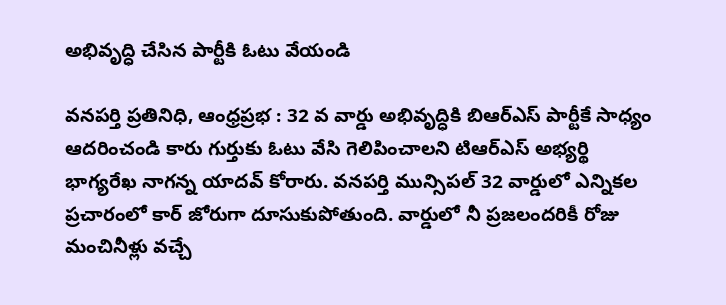అభివృద్ధి చేసిన పార్టీకి ఓటు వేయండి

వనపర్తి ప్రతినిధి, ఆంధ్రప్రభ : 32 వ వార్డు అభివృద్ధికి బిఆర్ఎస్ పార్టీకే సాధ్యం ఆదరించండి కారు గుర్తుకు ఓటు వేసి గెలిపించాలని టిఆర్ఎస్ అభ్యర్థి భాగ్యరేఖ నాగన్న యాదవ్ కోరారు. వనపర్తి మున్సిపల్ 32 వార్డులో ఎన్నికల ప్రచారంలో కార్ జోరుగా దూసుకుపోతుంది. వార్డులో నీ ప్రజలందరికీ రోజు మంచినీళ్లు వచ్చే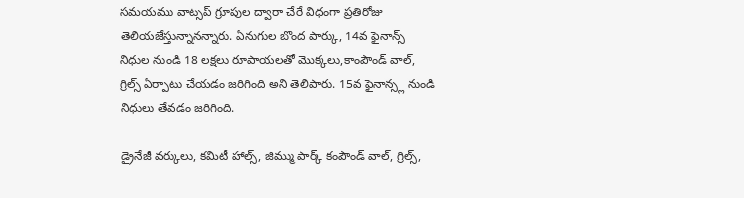సమయము వాట్సప్ గ్రూపుల ద్వారా చేరే విధంగా ప్రతిరోజు తెలియజేస్తున్నానన్నారు. ఏనుగుల బొంద పార్కు, 14వ ఫైనాన్స్ నిధుల నుండి 18 లక్షలు రూపాయలతో మొక్కలు,కాంపౌండ్ వాల్, గ్రిల్స్ ఏర్పాటు చేయడం జరిగింది అని తెలిపారు. 15వ ఫైనాన్స్ల నుండి నిధులు తేవడం జరిగింది.

డ్రైనేజీ వర్కులు, కమిటీ హాల్స్, జిమ్ము పార్క్ కంపౌండ్ వాల్, గ్రిల్స్,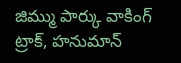జిమ్ము పార్కు వాకింగ్ ట్రాక్, హనుమాన్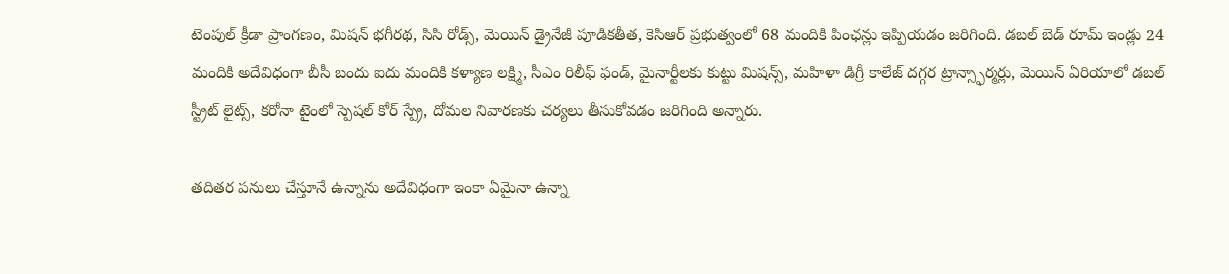టెంపుల్ క్రీడా ప్రాంగణం, మిషన్ భగీరథ, సిసి రోడ్స్, మెయిన్ డ్రైనేజీ పూడికతీత, కెసిఆర్ ప్రభుత్వంలో 68 మందికి పింఛన్లు ఇప్పియడం జరిగింది. డబల్ బెడ్ రూమ్ ఇండ్లు 24 మందికి అదేవిధంగా బీసీ బందు ఐదు మందికి కళ్యాణ లక్ష్మి, సీఎం రిలీఫ్ ఫండ్, మైనార్టీలకు కుట్టు మిషన్స్, మహిళా డిగ్రీ కాలేజ్ దగ్గర ట్రాన్స్ఫార్మర్లు, మెయిన్ ఏరియాలో డబల్ స్ట్రీట్ లైట్స్, కరోనా టైంలో స్పెషల్ కోర్ స్ప్రే, దోమల నివారణకు చర్యలు తీసుకోవడం జరిగింది అన్నారు.

తదితర పనులు చేస్తూనే ఉన్నాను అదేవిధంగా ఇంకా ఏమైనా ఉన్నా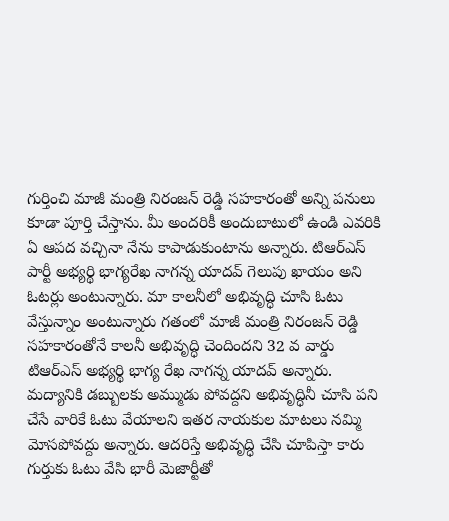గుర్తించి మాజీ మంత్రి నిరంజన్ రెడ్డి సహకారంతో అన్ని పనులు కూడా పూర్తి చేస్తాను. మీ అందరికీ అందుబాటులో ఉండి ఎవరికి ఏ ఆపద వచ్చినా నేను కాపాడుకుంటాను అన్నారు. టిఆర్ఎస్ పార్టీ అభ్యర్థి భాగ్యరేఖ నాగన్న యాదవ్ గెలుపు ఖాయం అని ఓటర్లు అంటున్నారు. మా కాలనీలో అభివృద్ధి చూసి ఓటు వేస్తున్నాం అంటున్నారు గతంలో మాజీ మంత్రి నిరంజన్ రెడ్డి సహకారంతోనే కాలనీ అభివృద్ధి చెందిందని 32 వ వార్డు టిఆర్ఎస్ అభ్యర్థి భాగ్య రేఖ నాగన్న యాదవ్ అన్నారు. మద్యానికి డబ్బులకు అమ్ముడు పోవద్దని అభివృద్ధినీ చూసి పని చేసే వారికే ఓటు వేయాలని ఇతర నాయకుల మాటలు నమ్మి మోసపోవద్దు అన్నారు. ఆదరిస్తే అభివృద్ధి చేసి చూపిస్తా కారు గుర్తుకు ఓటు వేసి భారీ మెజార్టీతో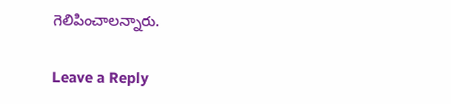గెలిపించాలన్నారు.

Leave a Reply